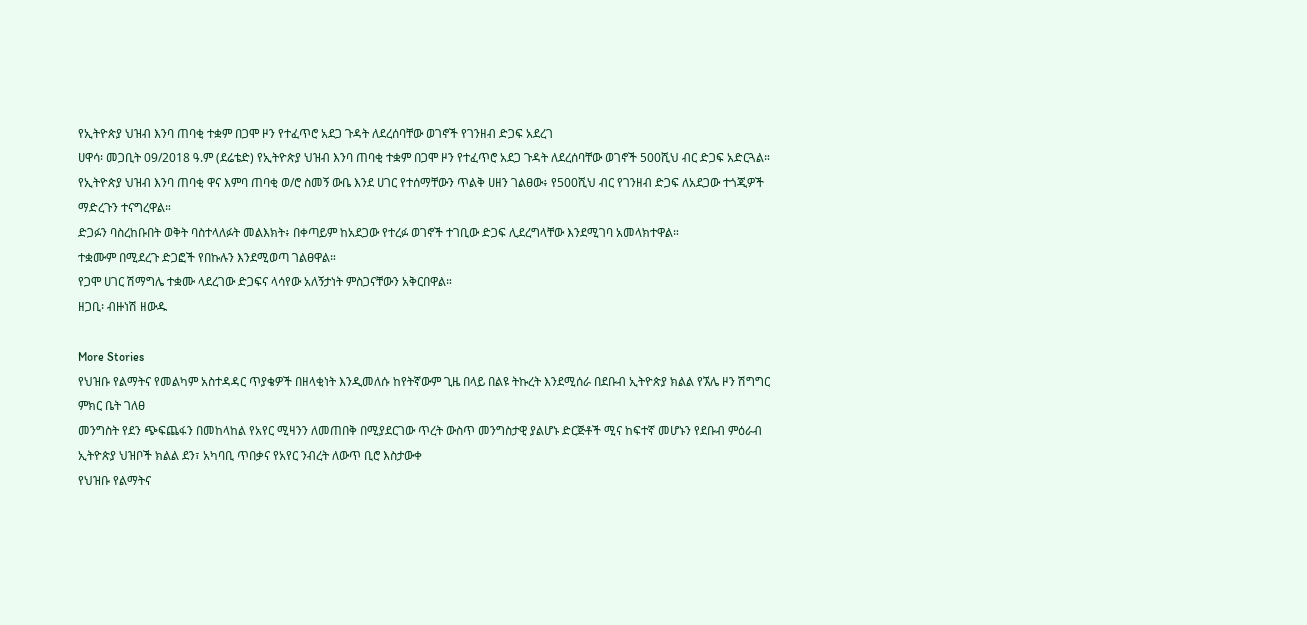የኢትዮጵያ ህዝብ እንባ ጠባቂ ተቋም በጋሞ ዞን የተፈጥሮ አደጋ ጉዳት ለደረሰባቸው ወገኖች የገንዘብ ድጋፍ አደረገ
ሀዋሳ፡ መጋቢት 09/2018 ዓ.ም (ደሬቴድ) የኢትዮጵያ ህዝብ እንባ ጠባቂ ተቋም በጋሞ ዞን የተፈጥሮ አደጋ ጉዳት ለደረሰባቸው ወገኖች 500ሺህ ብር ድጋፍ አድርጓል።
የኢትዮጵያ ህዝብ እንባ ጠባቂ ዋና እምባ ጠባቂ ወ/ሮ ስመኝ ውቤ እንደ ሀገር የተሰማቸውን ጥልቅ ሀዘን ገልፀው፥ የ500ሺህ ብር የገንዘብ ድጋፍ ለአደጋው ተጎጂዎች ማድረጉን ተናግረዋል።
ድጋፉን ባስረከቡበት ወቅት ባስተላለፉት መልእክት፥ በቀጣይም ከአደጋው የተረፉ ወገኖች ተገቢው ድጋፍ ሊደረግላቸው እንደሚገባ አመላክተዋል።
ተቋሙም በሚደረጉ ድጋፎች የበኩሉን እንደሚወጣ ገልፀዋል።
የጋሞ ሀገር ሽማግሌ ተቋሙ ላደረገው ድጋፍና ላሳየው አለኝታነት ምስጋናቸውን አቅርበዋል።
ዘጋቢ፡ ብዙነሽ ዘውዱ

More Stories
የህዝቡ የልማትና የመልካም አስተዳዳር ጥያቄዎች በዘላቂነት እንዲመለሱ ከየትኛውም ጊዜ በላይ በልዩ ትኩረት እንደሚሰራ በደቡብ ኢትዮጵያ ክልል የኧሌ ዞን ሽግግር ምክር ቤት ገለፀ
መንግስት የደን ጭፍጨፋን በመከላከል የአየር ሚዛንን ለመጠበቅ በሚያደርገው ጥረት ውስጥ መንግስታዊ ያልሆኑ ድርጅቶች ሚና ከፍተኛ መሆኑን የደቡብ ምዕራብ ኢትዮጵያ ህዝቦች ክልል ደን፣ አካባቢ ጥበቃና የአየር ንብረት ለውጥ ቢሮ እስታውቀ
የህዝቡ የልማትና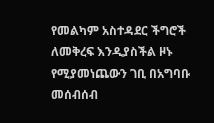የመልካም አስተዳደር ችግሮች ለመቅረፍ እንዲያስችል ዞኑ የሚያመነጨውን ገቢ በአግባቡ መሰብሰብ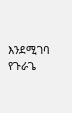እንደሚገባ የጉራጌ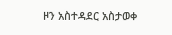ዞን አስተዳደር አስታወቀ